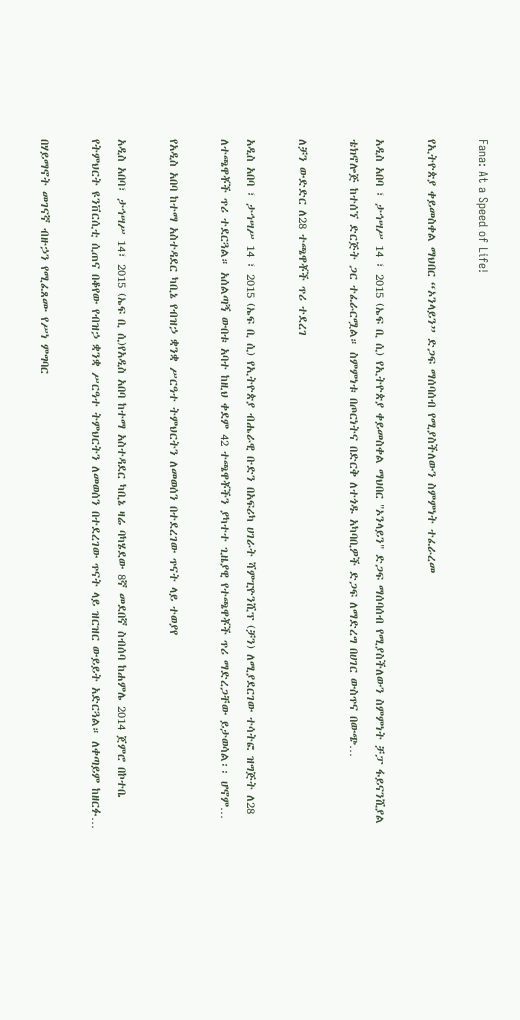Fana: At a Speed of Life!

የኢትዮጵያ ቀይመስቀል ማህበር “ኦንላይን” ድጋፍ ማሰባሰብ የሚያስችለውን ስምምነት ተፈራረመ

አዲስ አበባ ፣ ታኅሣሥ 14 ፣ 2015 (ኤፍ ቢ ሲ) የኢትዮጵያ ቀይመስቀል ማህበር "ኦንላይን" ድጋፍ ማሰባሰብ የሚያስችለውን ስምምነት ቻፓ ፋይናንሺያል ቴክኖሎጅ ከተሰኘ ድርጅት ጋር ተፈራርሟል። ስምምነቱ በጦርነትና በድርቅ ለተጎዱ አካባቢዎች ድጋፍ ለማድረግ በሀገር ውስጥና በውጭ…

ለቻን ውድድር ለ28 ተጫዋቾች ጥሪ ተደረገ

አዲስ አበባ ፣ ታኅሣሥ 14 ፣ 2015 (ኤፍ ቢ ሲ) የኢትዮጵያ ብሔራዊ ቡድን በአፍሪካ ሀገራት ሻምፒዮንሺፕ (ቻን) ለሚያደርገው ተሳትፎ ዝግጅት ለ28 ለተጫዋቾች ጥሪ ተደርጓል። አሰልጣኝ ውበቱ አባተ ከዚህ ቀደም 42 ተጫዋቾችን ያካተተ ጊዜያዊ የተጫዋቾች ጥሪ ማድረጋቸው ይታወሳል፡፡ ሆኖም…

የአዲስ አበባ ከተማ አስተዳደር ካቢኔ የብዝኃ ቋንቋ ሥርዓተ ትምህርትን ለመወሰን በተደረገው ጥናት ላይ ተወያየ

አዲስ አበባ፣ ታኅሣሥ 14፣ 2015 (ኤፍ ቢ ሲ)የአዲስ አበባ ከተማ አስተዳደር ካቢኔ ዛሬ ባካሄደው 8ኛ መደበኛ ስብሰባ ከሐምሌ 2014 ጀምሮ በኮተቤ የትምህርት ዩንቨርሲቲ ሲጠና በቆየው የብዝኃ ቋንቋ ሥርዓተ ትምህርትን ለመወሰን በተደረገው ጥናት ላይ ዝርዝር ውይይት አድርጓል። ለቀጣይም ከዘርፉ…

በሃይማኖት መገናኛ ብዙኃን የሚፈጸሙ የሥነ ምግባር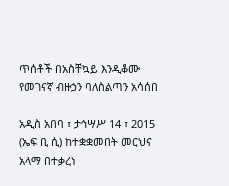ጥሰቶች በአስቸኳይ እንዲቆሙ የመገናኛ ብዙኃን ባለስልጣን አሳሰበ

አዲስ አበባ ፣ ታኅሣሥ 14 ፣ 2015 (ኤፍ ቢ ሲ) ከተቋቋመበት መርህና አላማ በተቃረነ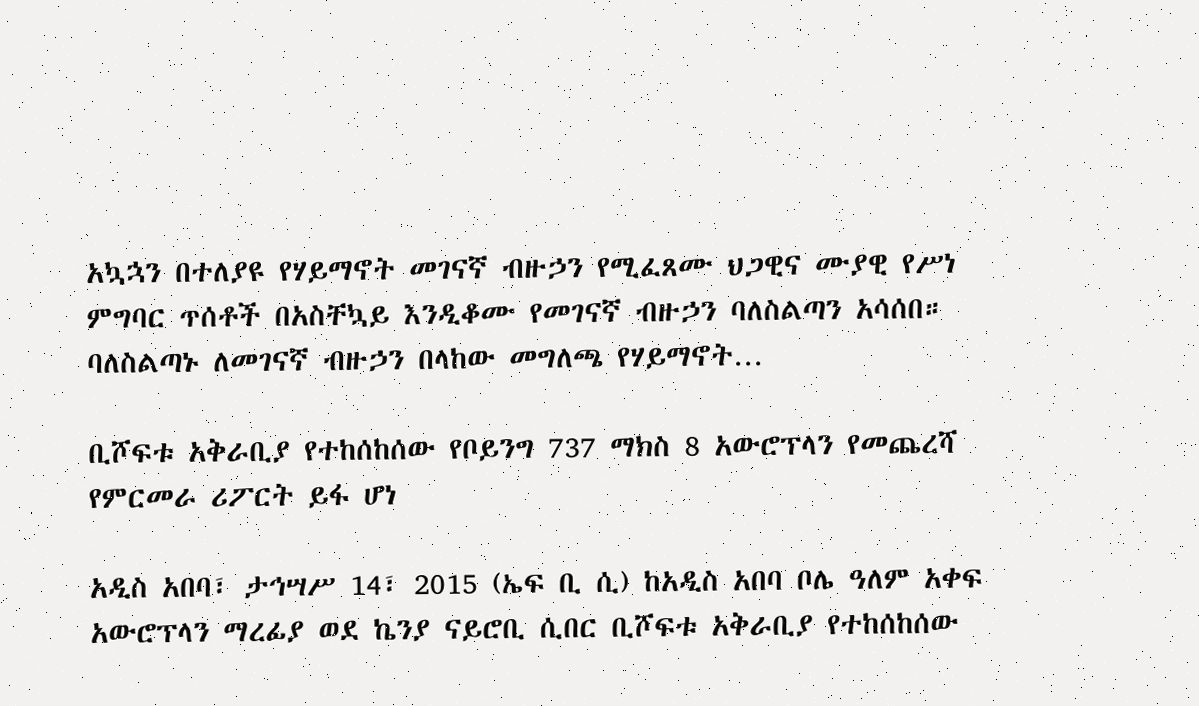አኳኋን በተለያዩ የሃይማኖት መገናኛ ብዙኃን የሚፈጸሙ ህጋዊና ሙያዊ የሥነ ምግባር ጥሰቶች በአስቸኳይ እንዲቆሙ የመገናኛ ብዙኃን ባለስልጣን አሳሰበ። ባለስልጣኑ ለመገናኛ ብዙኃን በላከው መግለጫ የሃይማኖት…

ቢሾፍቱ አቅራቢያ የተከሰከሰው የቦይንግ 737 ማክስ 8 አውሮፕላን የመጨረሻ የምርመራ ሪፖርት ይፋ ሆነ

አዲስ አበባ፣ ታኅሣሥ 14፣ 2015 (ኤፍ ቢ ሲ) ከአዲስ አበባ ቦሌ ዓለም አቀፍ አውሮፕላን ማረፊያ ወደ ኬንያ ናይሮቢ ሲበር ቢሾፍቱ አቅራቢያ የተከሰከሰው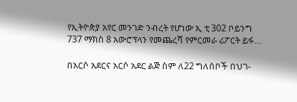የኢትዮጵያ አየር መንገድ ንብረት የሆነው ኢ ቲ 302 ቦይንግ 737 ማክስ 8 አውሮፕላን የመጨረሻ የምርመራ ሪፖርት ይፋ…

በአርሶ አደርና አርሶ አደር ልጅ ስም ለ22 ግለሰቦች በህገ-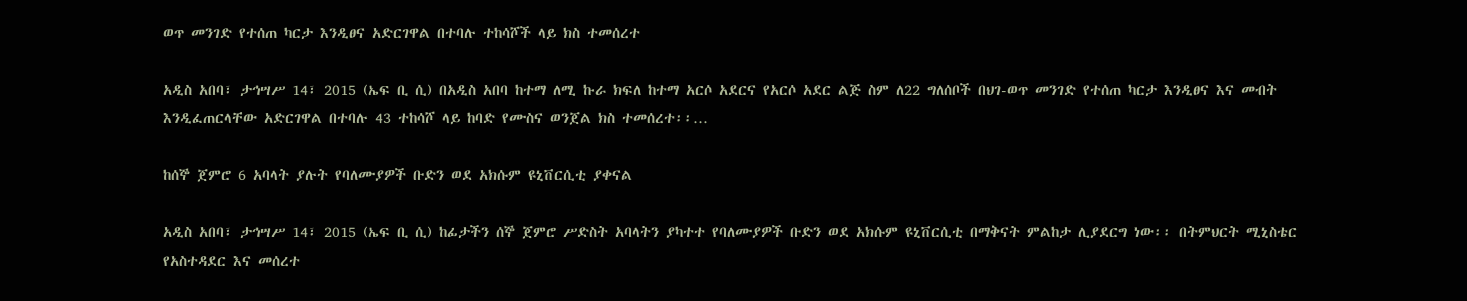ወጥ መንገድ የተሰጠ ካርታ እንዲፀና አድርገዋል በተባሉ ተከሳሾች ላይ ክስ ተመሰረተ

አዲስ አበባ፣ ታኅሣሥ 14፣ 2015 (ኤፍ ቢ ሲ) በአዲስ አበባ ከተማ ለሚ ኩራ ክፍለ ከተማ አርሶ አደርና የአርሶ አደር ልጅ ስም ለ22 ግለሰቦች በህገ-ወጥ መንገድ የተሰጠ ካርታ እንዲፀና እና መብት እንዲፈጠርላቸው አድርገዋል በተባሉ 43 ተከሳሾ ላይ ከባድ የሙስና ወንጀል ክስ ተመሰረተ፡፡…

ከሰኞ ጀምሮ 6 አባላት ያሉት የባለሙያዎች ቡድን ወደ አክሱም ዩኒቨርሲቲ ያቀናል

አዲስ አበባ፣ ታኅሣሥ 14፣ 2015 (ኤፍ ቢ ሲ) ከፊታችን ሰኞ ጀምሮ ሥድስት አባላትን ያካተተ የባለሙያዎች ቡድን ወደ አክሱም ዩኒቨርሲቲ በማቅናት ምልከታ ሊያደርግ ነው፡፡ በትምህርት ሚኒስቴር የአስተዳደር እና መሰረተ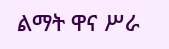ልማት ዋና ሥራ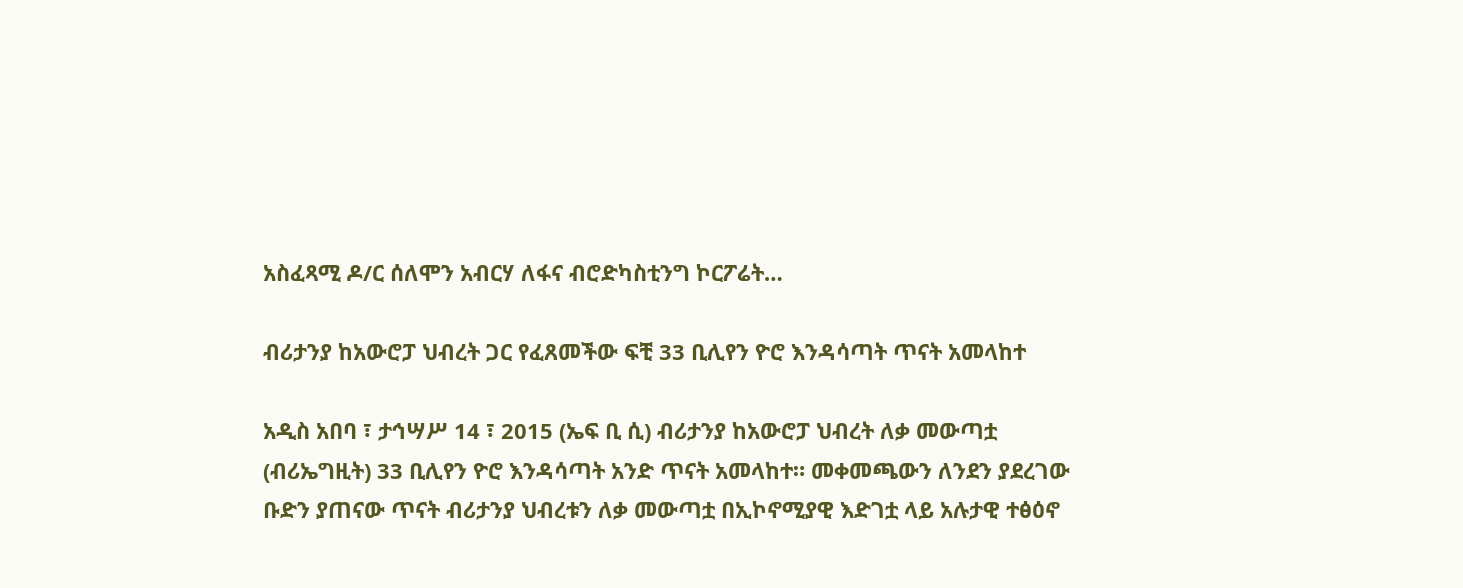አስፈጻሚ ዶ/ር ሰለሞን አብርሃ ለፋና ብሮድካስቲንግ ኮርፖሬት…

ብሪታንያ ከአውሮፓ ህብረት ጋር የፈጸመችው ፍቺ 33 ቢሊየን ዮሮ እንዳሳጣት ጥናት አመላከተ

አዲስ አበባ ፣ ታኅሣሥ 14 ፣ 2015 (ኤፍ ቢ ሲ) ብሪታንያ ከአውሮፓ ህብረት ለቃ መውጣቷ (ብሪኤግዚት) 33 ቢሊየን ዮሮ እንዳሳጣት አንድ ጥናት አመላከተ። መቀመጫውን ለንደን ያደረገው ቡድን ያጠናው ጥናት ብሪታንያ ህብረቱን ለቃ መውጣቷ በኢኮኖሚያዊ እድገቷ ላይ አሉታዊ ተፅዕኖ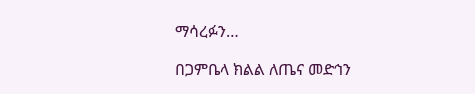ማሳረፉን…

በጋምቤላ ክልል ለጤና መድኅን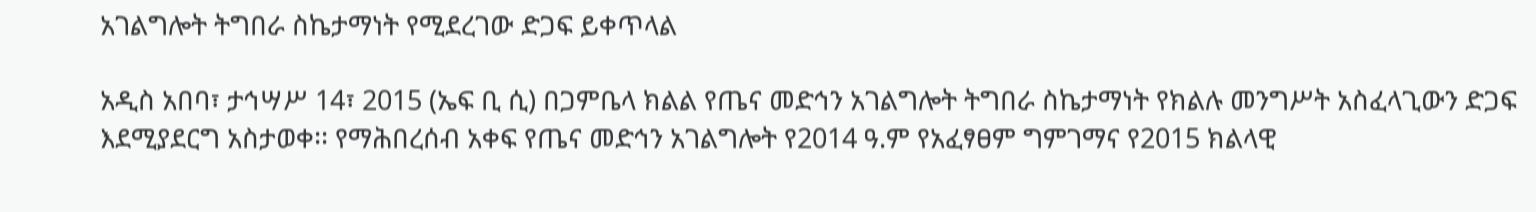አገልግሎት ትግበራ ስኬታማነት የሚደረገው ድጋፍ ይቀጥላል

አዲስ አበባ፣ ታኅሣሥ 14፣ 2015 (ኤፍ ቢ ሲ) በጋምቤላ ክልል የጤና መድኅን አገልግሎት ትግበራ ስኬታማነት የክልሉ መንግሥት አስፈላጊውን ድጋፍ እደሚያደርግ አስታወቀ፡፡ የማሕበረሰብ አቀፍ የጤና መድኅን አገልግሎት የ2014 ዓ.ም የአፈፃፀም ግምገማና የ2015 ክልላዊ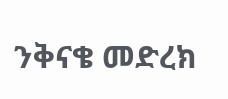ንቅናቄ መድረክ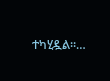ተካሂዷል።…